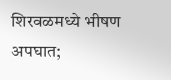शिरवळमध्ये भीषण अपघात;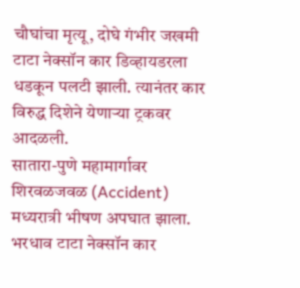चौघांचा मृत्यू, दोघे गंभीर जखमी
टाटा नेक्सॉन कार डिव्हायडरला धडकून पलटी झाली. त्यानंतर कार विरुद्ध दिशेने येणाऱ्या ट्रकवर आदळली.
सातारा-पुणे महामार्गावर शिरवळजवळ (Accident) मध्यरात्री भीषण अपघात झाला. भरधाव टाटा नेक्सॉन कार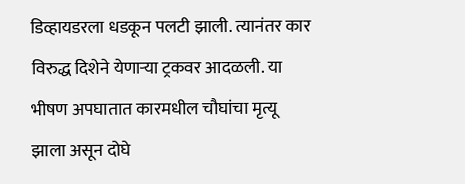डिव्हायडरला धडकून पलटी झाली. त्यानंतर कार विरुद्ध दिशेने येणाऱ्या ट्रकवर आदळली. या भीषण अपघातात कारमधील चौघांचा मृत्यू झाला असून दोघे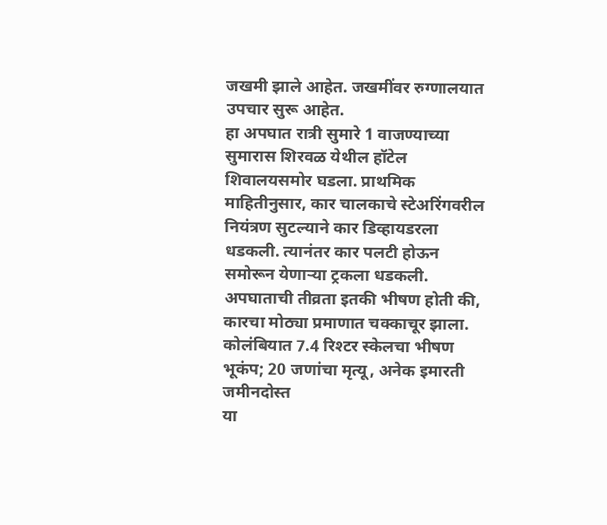जखमी झाले आहेत. जखमींवर रुग्णालयात उपचार सुरू आहेत.
हा अपघात रात्री सुमारे 1 वाजण्याच्या सुमारास शिरवळ येथील हॉटेल शिवालयसमोर घडला. प्राथमिक माहितीनुसार, कार चालकाचे स्टेअरिंगवरील नियंत्रण सुटल्याने कार डिव्हायडरला धडकली. त्यानंतर कार पलटी होऊन समोरून येणाऱ्या ट्रकला धडकली. अपघाताची तीव्रता इतकी भीषण होती की, कारचा मोठ्या प्रमाणात चक्काचूर झाला.
कोलंबियात 7.4 रिश्टर स्केलचा भीषण भूकंप; 20 जणांचा मृत्यू, अनेक इमारती जमीनदोस्त
या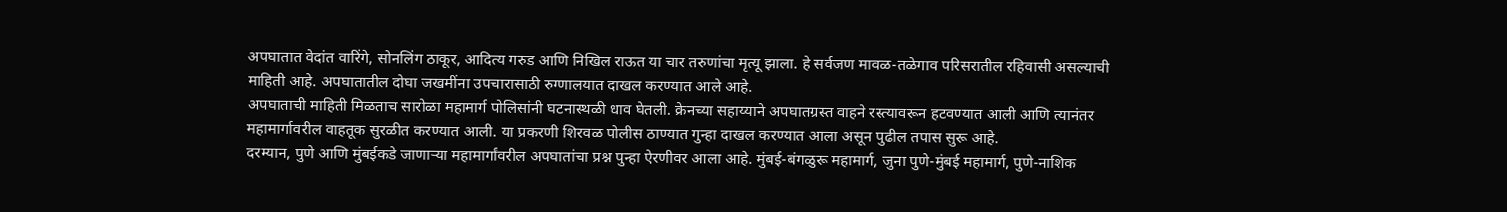अपघातात वेदांत वारिंगे, सोनलिंग ठाकूर, आदित्य गरुड आणि निखिल राऊत या चार तरुणांचा मृत्यू झाला. हे सर्वजण मावळ-तळेगाव परिसरातील रहिवासी असल्याची माहिती आहे. अपघातातील दोघा जखमींना उपचारासाठी रुग्णालयात दाखल करण्यात आले आहे.
अपघाताची माहिती मिळताच सारोळा महामार्ग पोलिसांनी घटनास्थळी धाव घेतली. क्रेनच्या सहाय्याने अपघातग्रस्त वाहने रस्त्यावरून हटवण्यात आली आणि त्यानंतर महामार्गावरील वाहतूक सुरळीत करण्यात आली. या प्रकरणी शिरवळ पोलीस ठाण्यात गुन्हा दाखल करण्यात आला असून पुढील तपास सुरू आहे.
दरम्यान, पुणे आणि मुंबईकडे जाणाऱ्या महामार्गांवरील अपघातांचा प्रश्न पुन्हा ऐरणीवर आला आहे. मुंबई-बंगळुरू महामार्ग, जुना पुणे-मुंबई महामार्ग, पुणे-नाशिक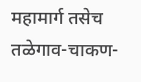महामार्ग तसेच तळेगाव-चाकण-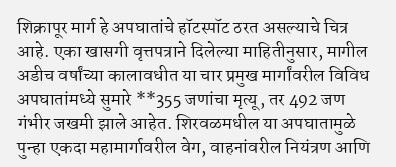शिक्रापूर मार्ग हे अपघातांचे हॉटस्पॉट ठरत असल्याचे चित्र आहे. एका खासगी वृत्तपत्राने दिलेल्या माहितीनुसार, मागील अडीच वर्षांच्या कालावधीत या चार प्रमुख मार्गांवरील विविध अपघातांमध्ये सुमारे **355 जणांचा मृत्यू, तर 492 जण गंभीर जखमी झाले आहेत. शिरवळमधील या अपघातामुळे पुन्हा एकदा महामार्गावरील वेग, वाहनांवरील नियंत्रण आणि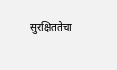सुरक्षिततेचा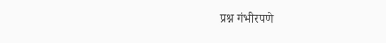प्रश्न गंभीरपणे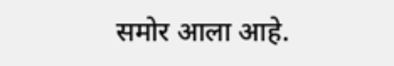समोर आला आहे.